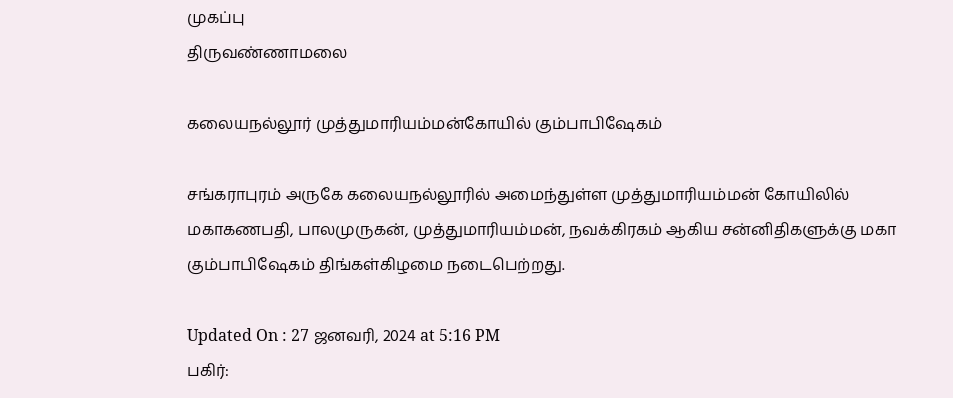முகப்பு
திருவண்ணாமலை

கலையநல்லூர் முத்துமாரியம்மன்கோயில் கும்பாபிஷேகம்

சங்கராபுரம் அருகே கலையநல்லூரில் அமைந்துள்ள முத்துமாரியம்மன் கோயிலில் மகாகணபதி, பாலமுருகன், முத்துமாரியம்மன், நவக்கிரகம் ஆகிய சன்னிதிகளுக்கு மகா கும்பாபிஷேகம் திங்கள்கிழமை நடைபெற்றது.

Updated On : 27 ஜனவரி, 2024 at 5:16 PM
பகிர்: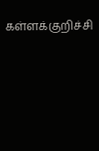கள்ளக்குறிச்சி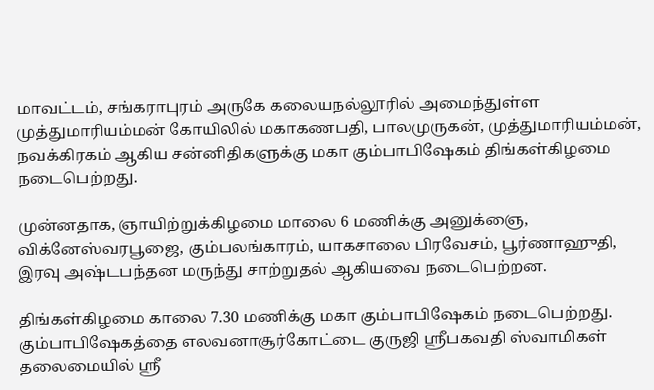மாவட்டம், சங்கராபுரம் அருகே கலையநல்லூரில் அமைந்துள்ள முத்துமாரியம்மன் கோயிலில் மகாகணபதி, பாலமுருகன், முத்துமாரியம்மன், நவக்கிரகம் ஆகிய சன்னிதிகளுக்கு மகா கும்பாபிஷேகம் திங்கள்கிழமை நடைபெற்றது.

முன்னதாக, ஞாயிற்றுக்கிழமை மாலை 6 மணிக்கு அனுக்ஞை, விக்னேஸ்வரபூஜை, கும்பலங்காரம், யாகசாலை பிரவேசம், பூர்ணாஹுதி, இரவு அஷ்டபந்தன மருந்து சாற்றுதல் ஆகியவை நடைபெற்றன.

திங்கள்கிழமை காலை 7.30 மணிக்கு மகா கும்பாபிஷேகம் நடைபெற்றது. கும்பாபிஷேகத்தை எலவனாசூர்கோட்டை குருஜி ஸ்ரீபகவதி ஸ்வாமிகள் தலைமையில் ஸ்ரீ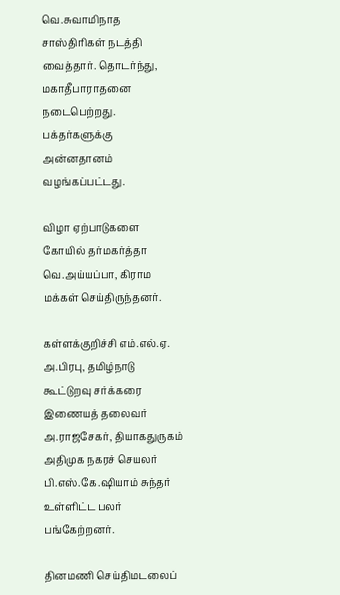வெ.சுவாமிநாத சாஸ்திரிகள் நடத்தி வைத்தார். தொடர்ந்து, மகாதீபாராதனை நடைபெற்றது. பக்தர்களுக்கு அன்னதானம் வழங்கப்பட்டது.

விழா ஏற்பாடுகளை கோயில் தர்மகர்த்தா வெ.அய்யப்பா, கிராம மக்கள் செய்திருந்தனர்.

கள்ளக்குறிச்சி எம்.எல்.ஏ. அ.பிரபு, தமிழ்நாடு கூட்டுறவு சர்க்கரை இணையத் தலைவர் அ.ராஜசேகர், தியாகதுருகம் அதிமுக நகரச் செயலர் பி.எஸ்.கே.ஷியாம் சுந்தர் உள்ளிட்ட பலர் பங்கேற்றனர்.

தினமணி செய்திமடலைப்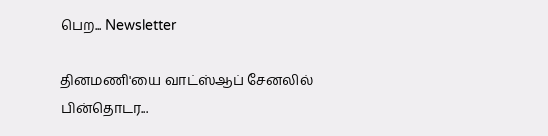பெற... Newsletter

தினமணி'யை வாட்ஸ்ஆப் சேனலில் பின்தொடர...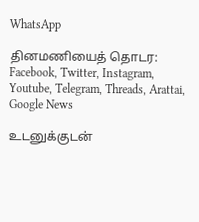WhatsApp

தினமணியைத் தொடர: Facebook, Twitter, Instagram, Youtube, Telegram, Threads, Arattai, Google News

உடனுக்குடன்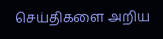செய்திகளை அறிய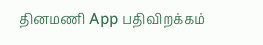தினமணி App பதிவிறக்கம்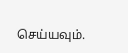செய்யவும்.